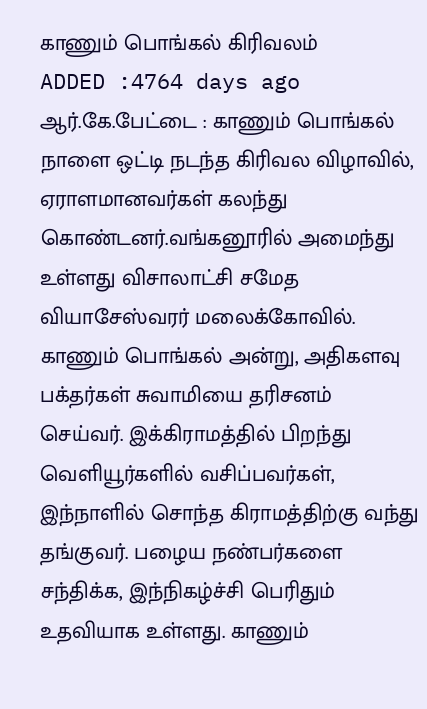காணும் பொங்கல் கிரிவலம்
ADDED :4764 days ago
ஆர்.கே.பேட்டை : காணும் பொங்கல் நாளை ஒட்டி நடந்த கிரிவல விழாவில், ஏராளமானவர்கள் கலந்து கொண்டனர்.வங்கனூரில் அமைந்து உள்ளது விசாலாட்சி சமேத வியாசேஸ்வரர் மலைக்கோவில். காணும் பொங்கல் அன்று, அதிகளவு பக்தர்கள் சுவாமியை தரிசனம் செய்வர். இக்கிராமத்தில் பிறந்து வெளியூர்களில் வசிப்பவர்கள், இந்நாளில் சொந்த கிராமத்திற்கு வந்து தங்குவர். பழைய நண்பர்களை சந்திக்க, இந்நிகழ்ச்சி பெரிதும் உதவியாக உள்ளது. காணும்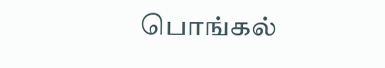பொங்கல்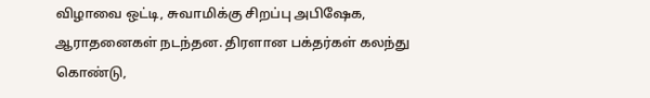விழாவை ஒட்டி, சுவாமிக்கு சிறப்பு அபிஷேக, ஆராதனைகள் நடந்தன. திரளான பக்தர்கள் கலந்து கொண்டு,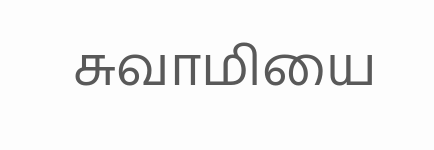சுவாமியை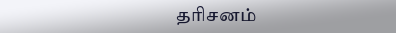தரிசனம்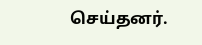செய்தனர்.